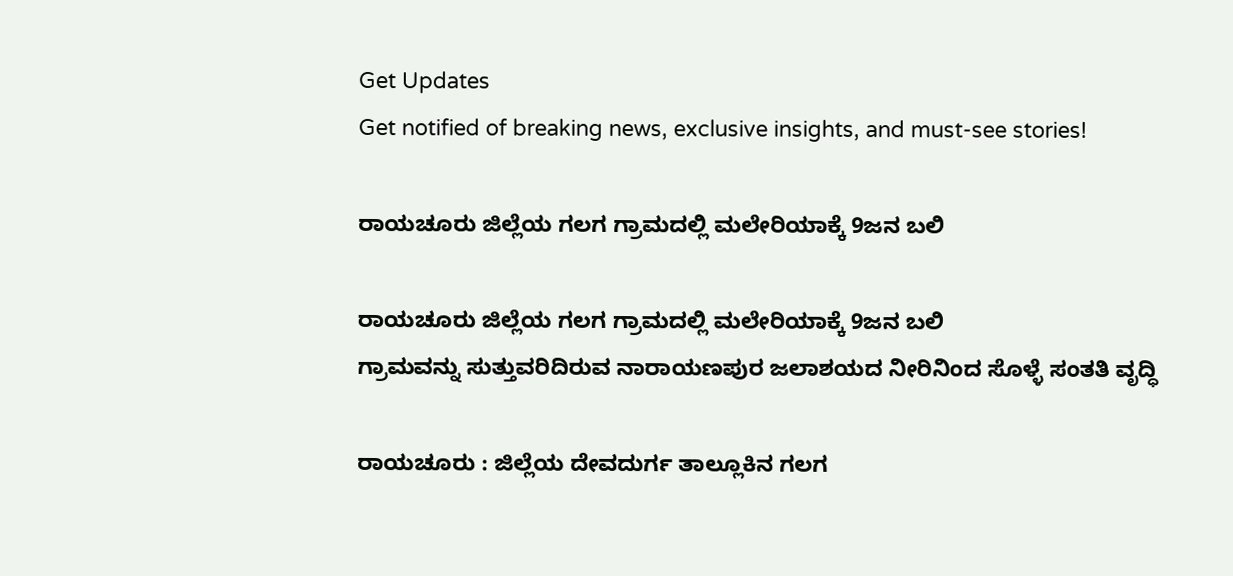Get Updates
Get notified of breaking news, exclusive insights, and must-see stories!

ರಾಯಚೂರು ಜಿಲ್ಲೆಯ ಗಲಗ ಗ್ರಾಮದಲ್ಲಿ ಮಲೇರಿಯಾಕ್ಕೆ 9ಜನ ಬಲಿ

ರಾಯಚೂರು ಜಿಲ್ಲೆಯ ಗಲಗ ಗ್ರಾಮದಲ್ಲಿ ಮಲೇರಿಯಾಕ್ಕೆ 9ಜನ ಬಲಿ
ಗ್ರಾಮವನ್ನು ಸುತ್ತುವರಿದಿರುವ ನಾರಾಯಣಪುರ ಜಲಾಶಯದ ನೀರಿನಿಂದ ಸೊಳ್ಳೆ ಸಂತತಿ ವೃದ್ಧಿ

ರಾಯಚೂರು : ಜಿಲ್ಲೆಯ ದೇವದುರ್ಗ ತಾಲ್ಲೂಕಿನ ಗಲಗ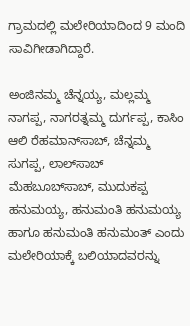ಗ್ರಾಮದಲ್ಲಿ ಮಲೇರಿಯಾದಿಂದ 9 ಮಂದಿ ಸಾವಿಗೀಡಾಗಿದ್ದಾರೆ.

ಅಂಜಿನಮ್ಮ ಚೆನ್ನಯ್ಯ, ಮಲ್ಲಮ್ಮ ನಾಗಪ್ಪ, ನಾಗರತ್ನಮ್ಮ ದುರ್ಗಪ್ಪ, ಕಾಸಿಂ ಆಲಿ ರೆಹಮಾನ್‌ಸಾಬ್‌, ಚೆನ್ನಮ್ಮ ಸುಗಪ್ಪ, ಲಾಲ್‌ಸಾಬ್‌ ಮೆಹಬೂಬ್‌ಸಾಬ್‌, ಮುದುಕಪ್ಪ ಹನುಮಯ್ಯ, ಹನುಮಂತಿ ಹನುಮಯ್ಯ ಹಾಗೂ ಹನುಮಂತಿ ಹನುಮಂತ್‌ ಎಂದು ಮಲೇರಿಯಾಕ್ಕೆ ಬಲಿಯಾದವರನ್ನು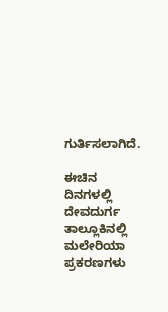ಗುರ್ತಿಸಲಾಗಿದೆ.

ಈಚಿನ ದಿನಗಳಲ್ಲಿ ದೇವದುರ್ಗ ತಾಲ್ಲೂಕಿನಲ್ಲಿ ಮಲೇರಿಯಾ ಪ್ರಕರಣಗಳು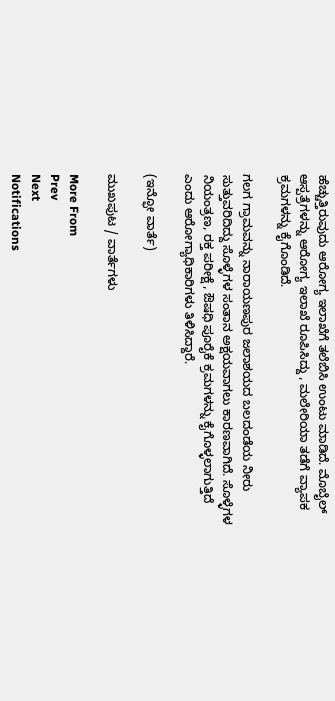ಹೆಚ್ಚುತ್ತಿರುವುದು ಆರೋಗ್ಯ ಇಲಾಖೆಗೆ ತಲೆಬಿಸಿ ಉಂಟು ಮಾಡಿದೆ. ಮೊಬೈಲ್‌ ಆಸ್ಪತ್ರೆಗಳನ್ನು ಆರೋಗ್ಯ ಇಲಾಖೆ ರೂಪಿಸಿದ್ದು , ಮಲೇರಿಯಾ ತಡೆಗೆ ವ್ಯಾಪಕ ಕ್ರಮಗಳನ್ನು ಕೈಗೊಂಡಿದೆ.

ಗಲಗ ಗ್ರಾಮವನ್ನು ನಾರಾಯಣಪುರ ಜಲಾಶಯದ ಬಲದಂಡೆಯ ನೀರು ಸುತ್ತುವರಿದಿದ್ದು ಸೊಳ್ಳೆಗಳ ಸಂತಾನ ಅಕ್ಷಯವಾಗಲು ಕಾರಣವಾಗಿದೆ. ಸೊಳ್ಳೆಗಳ ನಿಯಂತ್ರಣ, ರಕ್ತ ಪರೀಕ್ಷೆ , ಔಷಧಿ ಪೂರೈಕೆ ಕ್ರಮಗಳನ್ನು ಕೈಗೊಳ್ಳಲಾಗುತ್ತಿದೆ ಎಂದು ಆರೋಗ್ಯಾಧಿಕಾರಿಗಳು ತಿಳಿಸಿದ್ದಾರೆ.

(ಇನ್ಫೋ ವಾರ್ತೆ)

ಮುಖಪುಟ / ವಾರ್ತೆಗಳು

More From
Prev
Next
Notifications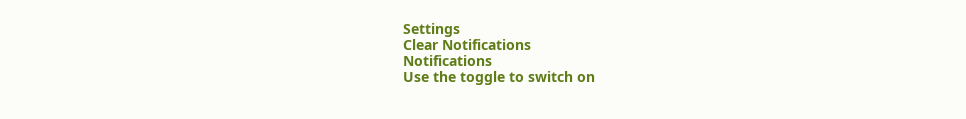Settings
Clear Notifications
Notifications
Use the toggle to switch on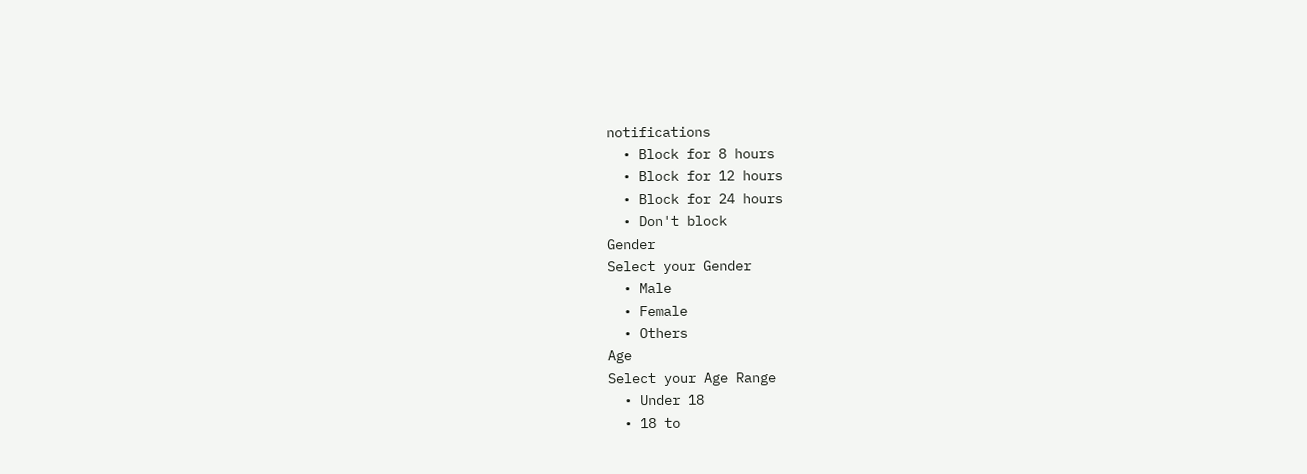notifications
  • Block for 8 hours
  • Block for 12 hours
  • Block for 24 hours
  • Don't block
Gender
Select your Gender
  • Male
  • Female
  • Others
Age
Select your Age Range
  • Under 18
  • 18 to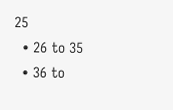25
  • 26 to 35
  • 36 to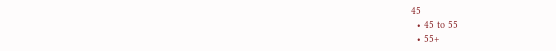45
  • 45 to 55
  • 55+